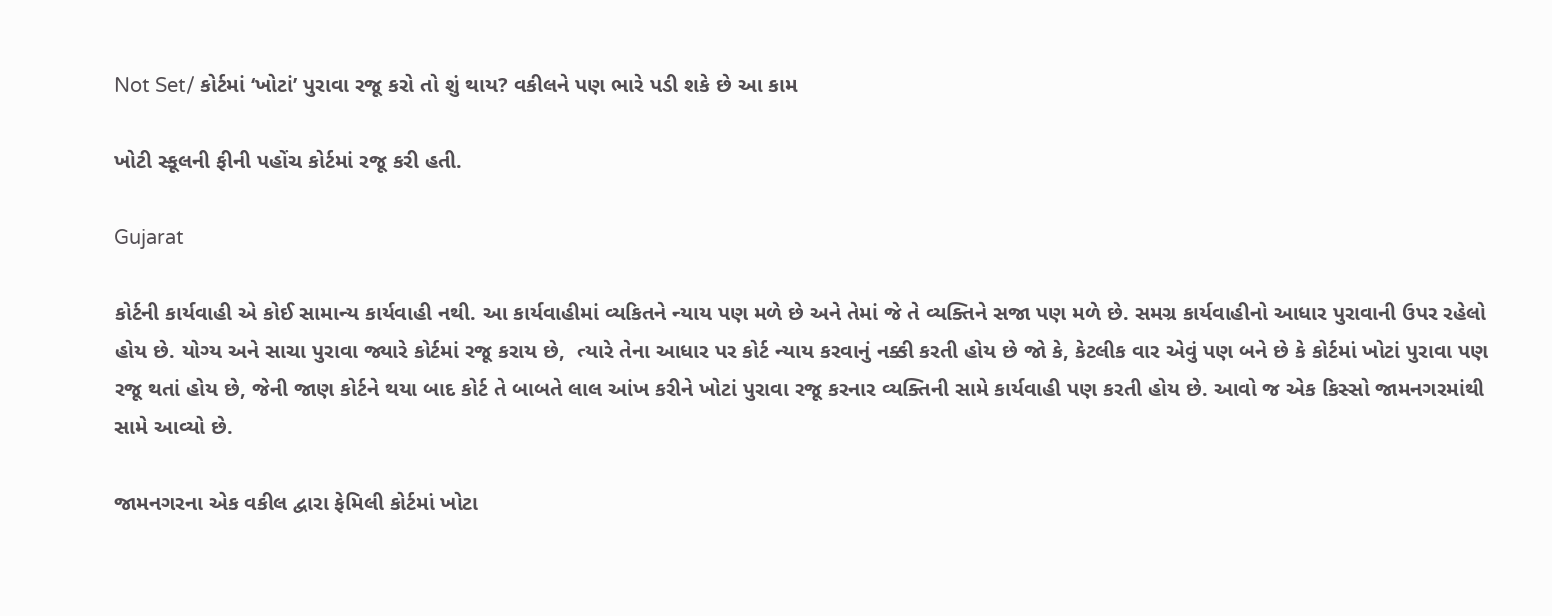Not Set/ કોર્ટમાં ‘ખોટાં’ પુરાવા રજૂ કરો તો શું થાય? વકીલને પણ ભારે પડી શકે છે આ કામ

ખોટી સ્કૂલની ફીની પહોંચ કોર્ટમાં રજૂ કરી હતી.

Gujarat

કોર્ટની કાર્યવાહી એ કોઈ સામાન્ય કાર્યવાહી નથી. આ કાર્યવાહીમાં વ્યકિતને ન્યાય પણ મળે છે અને તેમાં જે તે વ્યક્તિને સજા પણ મળે છે. સમગ્ર કાર્યવાહીનો આધાર પુરાવાની ઉપર રહેલો હોય છે. યોગ્ય અને સાચા પુરાવા જ્યારે કોર્ટમાં રજૂ કરાય છે,  ત્યારે તેના આધાર પર કોર્ટ ન્યાય કરવાનું નક્કી કરતી હોય છે જો કે, કેટલીક વાર એવું પણ બને છે કે કોર્ટમાં ખોટાં પુરાવા પણ રજૂ થતાં હોય છે, જેની જાણ કોર્ટને થયા બાદ કોર્ટ તે બાબતે લાલ આંખ કરીને ખોટાં પુરાવા રજૂ કરનાર વ્યક્તિની સામે કાર્યવાહી પણ કરતી હોય છે. આવો જ એક કિસ્સો જામનગરમાંથી સામે આવ્યો છે.

જામનગરના એક વકીલ દ્વારા ફેમિલી કોર્ટમાં ખોટા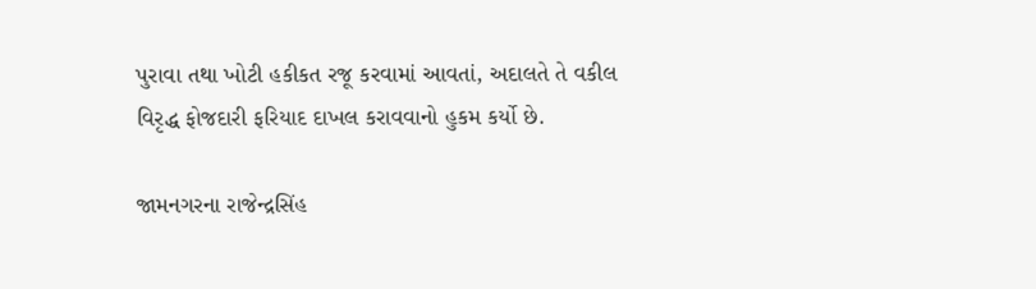પુરાવા તથા ખોટી હકીકત રજૂ કરવામાં આવતાં, અદાલતે તે વકીલ વિરૃદ્ધ ફોજદારી ફરિયાદ દાખલ કરાવવાનો હુકમ કર્યો છે.

જામનગરના રાજેન્દ્રસિંહ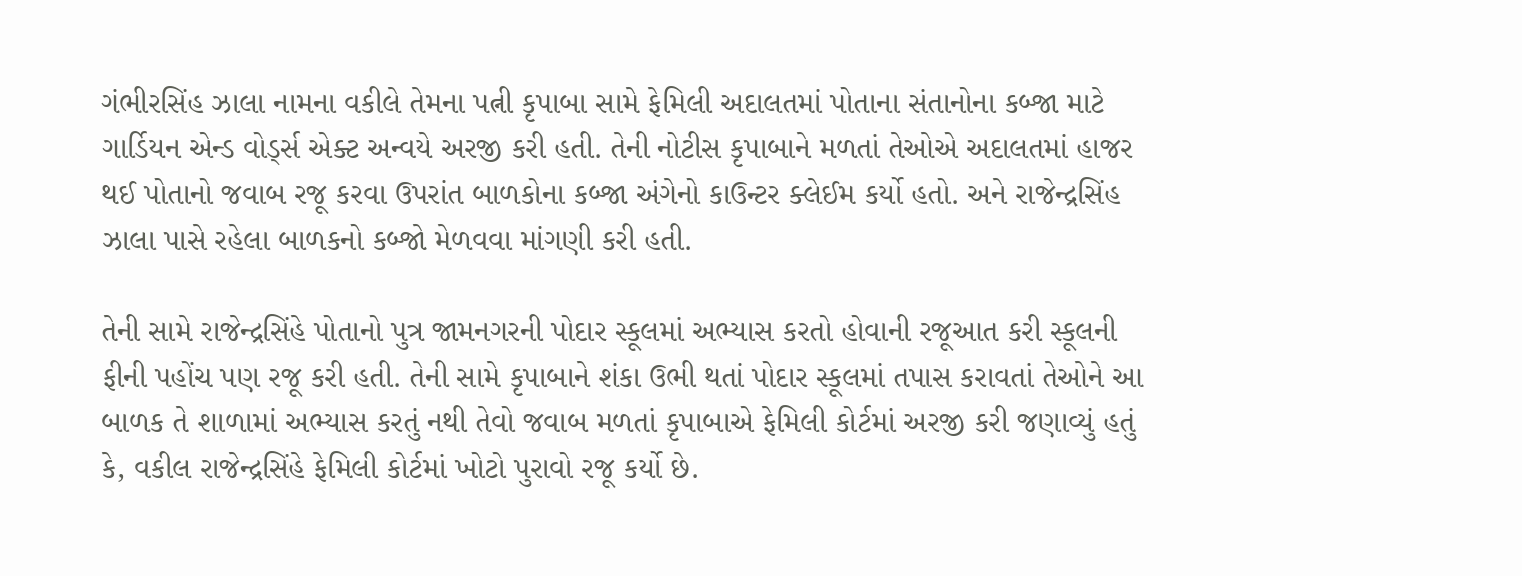ગંભીરસિંહ ઝાલા નામના વકીલે તેમના પત્ની કૃપાબા સામે ફેમિલી અદાલતમાં પોતાના સંતાનોના કબ્જા માટે ગાર્ડિયન એન્ડ વોર્ડ્સ એક્ટ અન્વયે અરજી કરી હતી. તેની નોટીસ કૃપાબાને મળતાં તેઓએ અદાલતમાં હાજર થઈ પોતાનો જવાબ રજૂ કરવા ઉપરાંત બાળકોના કબ્જા અંગેનો કાઉન્ટર ક્લેઈમ કર્યો હતો. અને રાજેન્દ્રસિંહ ઝાલા પાસે રહેલા બાળકનો કબ્જો મેળવવા માંગણી કરી હતી.

તેની સામે રાજેન્દ્રસિંહે પોતાનો પુત્ર જામનગરની પોદાર સ્કૂલમાં અભ્યાસ કરતો હોવાની રજૂઆત કરી સ્કૂલની ફીની પહોંચ પણ રજૂ કરી હતી. તેની સામે કૃપાબાને શંકા ઉભી થતાં પોદાર સ્કૂલમાં તપાસ કરાવતાં તેઓને આ બાળક તે શાળામાં અભ્યાસ કરતું નથી તેવો જવાબ મળતાં કૃપાબાએ ફેમિલી કોર્ટમાં અરજી કરી જણાવ્યું હતું કે, વકીલ રાજેન્દ્રસિંહે ફેમિલી કોર્ટમાં ખોટો પુરાવો રજૂ કર્યો છે.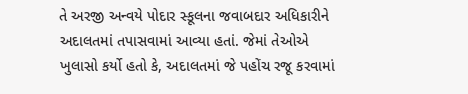તે અરજી અન્વયે પોદાર સ્કૂલના જવાબદાર અધિકારીને અદાલતમાં તપાસવામાં આવ્યા હતાં. જેમાં તેઓએ ખુલાસો કર્યો હતો કે, અદાલતમાં જે પહોંચ રજૂ કરવામાં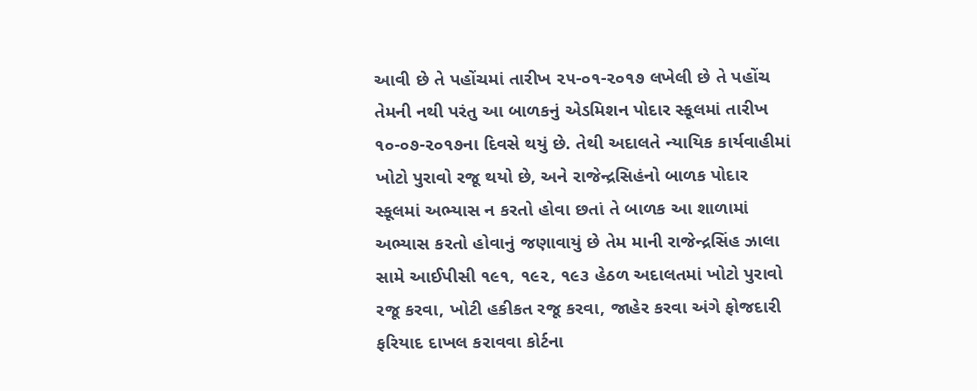આવી છે તે પહોંચમાં તારીખ ૨૫-૦૧-૨૦૧૭ લખેલી છે તે પહોંચ તેમની નથી પરંતુ આ બાળકનું એડમિશન પોદાર સ્કૂલમાં તારીખ ૧૦-૦૭-૨૦૧૭ના દિવસે થયું છે. તેથી અદાલતે ન્યાયિક કાર્યવાહીમાં ખોટો પુરાવો રજૂ થયો છે, અને રાજેન્દ્રસિહંનો બાળક પોદાર સ્કૂલમાં અભ્યાસ ન કરતો હોવા છતાં તે બાળક આ શાળામાં અભ્યાસ કરતો હોવાનું જણાવાયું છે તેમ માની રાજેન્દ્રસિંહ ઝાલા સામે આઈપીસી ૧૯૧, ૧૯૨, ૧૯૩ હેઠળ અદાલતમાં ખોટો પુરાવો રજૂ કરવા, ખોટી હકીકત રજૂ કરવા, જાહેર કરવા અંગે ફોજદારી ફરિયાદ દાખલ કરાવવા કોર્ટના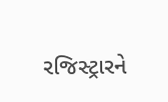રજિસ્ટ્રારને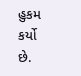હુકમ કર્યો છે.